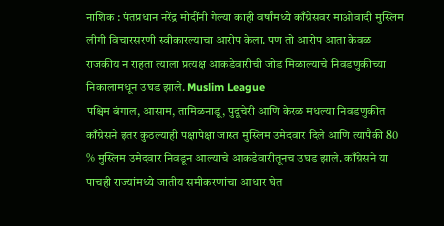नाशिक : पंतप्रधान नरेंद्र मोदींनी गेल्या काही वर्षांमध्ये काँग्रेसवर माओवादी मुस्लिम लीगी विचारसरणी स्वीकारल्याचा आरोप केला. पण तो आरोप आता केवळ राजकीय न राहता त्याला प्रत्यक्ष आकडेवारीची जोड मिळाल्याचे निवडणुकीच्या निकालामधून उघड झाले. Muslim League
पश्चिम बंगाल, आसाम, तामिळनाडू, पुदूचेरी आणि केरळ मधल्या निवडणुकीत काँग्रेसने इतर कुठल्याही पक्षापेक्षा जास्त मुस्लिम उमेदवार दिले आणि त्यापैकी 80 % मुस्लिम उमेदवार निवडून आल्याचे आकडेवारीतूनच उघड झाले. काँग्रेसने या पाचही राज्यांमध्ये जातीय समीकरणांचा आधार घेत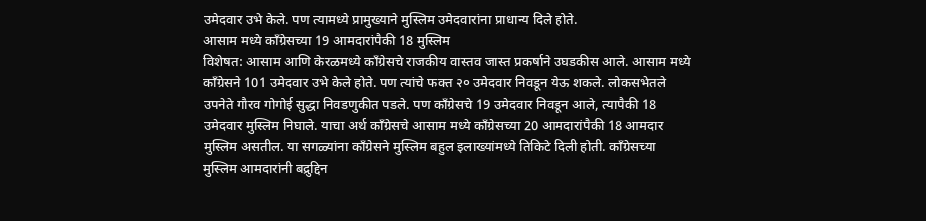उमेदवार उभे केले. पण त्यामध्ये प्रामुख्याने मुस्लिम उमेदवारांना प्राधान्य दिले होते.
आसाम मध्ये काँग्रेसच्या 19 आमदारांपैकी 18 मुस्लिम
विशेषत: आसाम आणि केरळमध्ये काँग्रेसचे राजकीय वास्तव जास्त प्रकर्षाने उघडकीस आले. आसाम मध्ये काँग्रेसने 101 उमेदवार उभे केले होते. पण त्यांचे फक्त २० उमेदवार निवडून येऊ शकले. लोकसभेतले उपनेते गौरव गोगोई सुद्धा निवडणुकीत पडले. पण काँग्रेसचे 19 उमेदवार निवडून आले, त्यापैकी 18 उमेदवार मुस्लिम निघाले. याचा अर्थ काँग्रेसचे आसाम मध्ये काँग्रेसच्या 20 आमदारांपैकी 18 आमदार मुस्लिम असतील. या सगळ्यांना काँग्रेसने मुस्लिम बहुल इलाख्यांमध्ये तिकिटे दिली होती. काँग्रेसच्या मुस्लिम आमदारांनी बद्रुद्दिन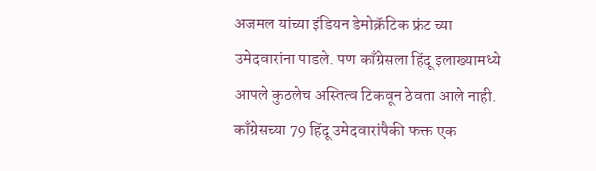अजमल यांच्या इंडियन डेमोक्रॅटिक फ्रंट च्या उमेदवारांना पाडले. पण काँग्रेसला हिंदू इलाख्यामध्ये आपले कुठलेच अस्तित्व टिकवून ठेवता आले नाही. काँग्रेसच्या 79 हिंदू उमेदवारांपैकी फक्त एक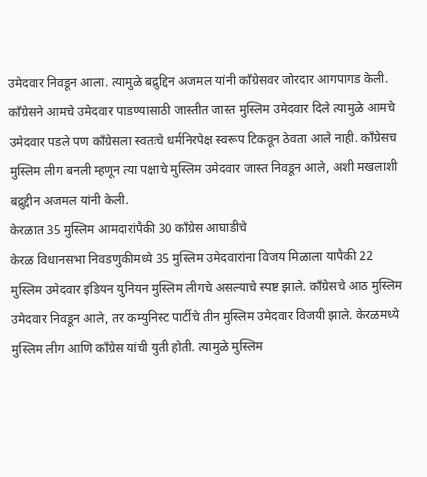उमेदवार निवडून आला. त्यामुळे बद्रुद्दिन अजमल यांनी काँग्रेसवर जोरदार आगपागड केली. काँग्रेसने आमचे उमेदवार पाडण्यासाठी जास्तीत जास्त मुस्लिम उमेदवार दिले त्यामुळे आमचे उमेदवार पडले पण काँग्रेसला स्वतःचे धर्मनिरपेक्ष स्वरूप टिकवून ठेवता आले नाही. काँग्रेसच मुस्लिम लीग बनली म्हणून त्या पक्षाचे मुस्लिम उमेदवार जास्त निवडून आले, अशी मखलाशी बद्रुद्दीन अजमल यांनी केली.
केरळात 35 मुस्लिम आमदारांपैकी 30 काँग्रेस आघाडीचे
केरळ विधानसभा निवडणुकीमध्ये 35 मुस्लिम उमेदवारांना विजय मिळाला यापैकी 22 मुस्लिम उमेदवार इंडियन युनियन मुस्लिम लीगचे असल्याचे स्पष्ट झाले. काँग्रेसचे आठ मुस्लिम उमेदवार निवडून आले, तर कम्युनिस्ट पार्टीचे तीन मुस्लिम उमेदवार विजयी झाले. केरळमध्ये मुस्लिम लीग आणि काँग्रेस यांची युती होती. त्यामुळे मुस्लिम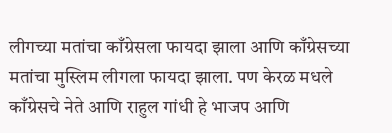लीगच्या मतांचा काँग्रेसला फायदा झाला आणि काँग्रेसच्या मतांचा मुस्लिम लीगला फायदा झाला. पण केरळ मधले काँग्रेसचे नेते आणि राहुल गांधी हे भाजप आणि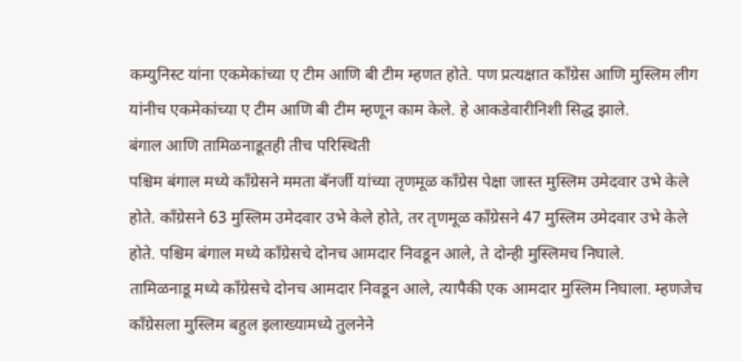कम्युनिस्ट यांना एकमेकांच्या ए टीम आणि बी टीम म्हणत होते. पण प्रत्यक्षात काँग्रेस आणि मुस्लिम लीग यांनीच एकमेकांच्या ए टीम आणि बी टीम म्हणून काम केले. हे आकडेवारीनिशी सिद्ध झाले.
बंगाल आणि तामिळनाडूतही तीच परिस्थिती
पश्चिम बंगाल मध्ये काँग्रेसने ममता बॅनर्जी यांच्या तृणमूळ काँग्रेस पेक्षा जास्त मुस्लिम उमेदवार उभे केले होते. काँग्रेसने 63 मुस्लिम उमेदवार उभे केले होते, तर तृणमूळ काँग्रेसने 47 मुस्लिम उमेदवार उभे केले होते. पश्चिम बंगाल मध्ये काँग्रेसचे दोनच आमदार निवडून आले, ते दोन्ही मुस्लिमच निघाले.
तामिळनाडू मध्ये काँग्रेसचे दोनच आमदार निवडून आले, त्यापैकी एक आमदार मुस्लिम निघाला. म्हणजेच काँग्रेसला मुस्लिम बहुल इलाख्यामध्ये तुलनेने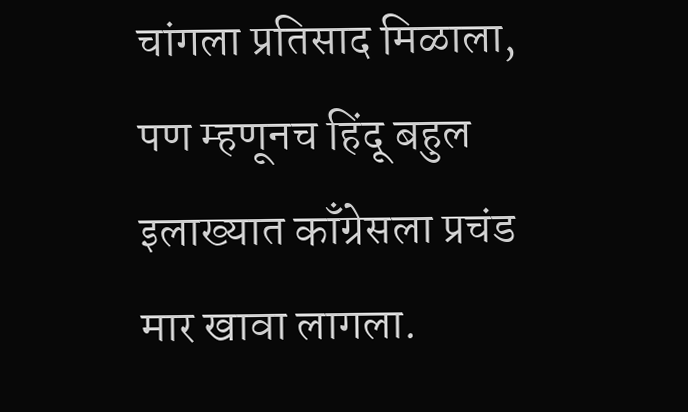चांगला प्रतिसाद मिळाला, पण म्हणूनच हिंदू बहुल इलाख्यात काँग्रेसला प्रचंड मार खावा लागला.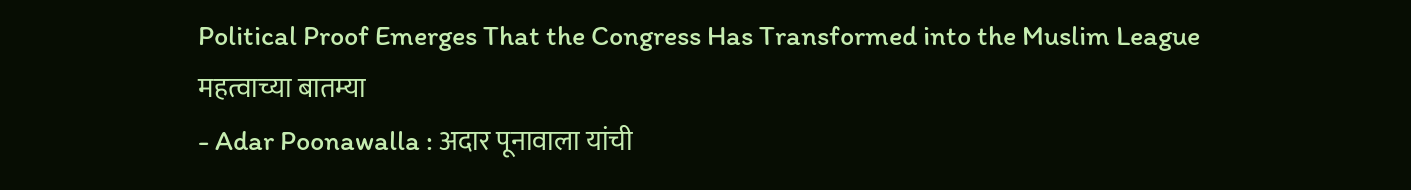Political Proof Emerges That the Congress Has Transformed into the Muslim League
महत्वाच्या बातम्या
- Adar Poonawalla : अदार पूनावाला यांची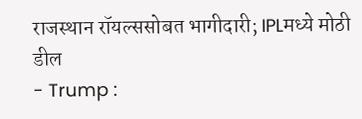राजस्थान रॉयल्ससोबत भागीदारी; IPLमध्ये मोठी डील
- Trump :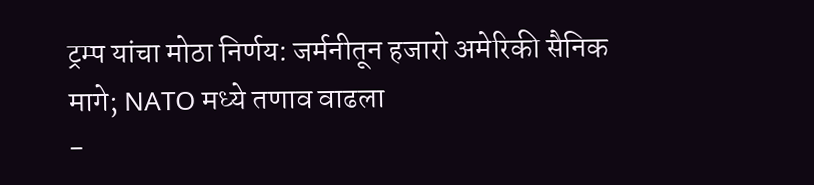ट्रम्प यांचा मोठा निर्णय: जर्मनीतून हजारो अमेरिकी सैनिक मागे; NATO मध्ये तणाव वाढला
-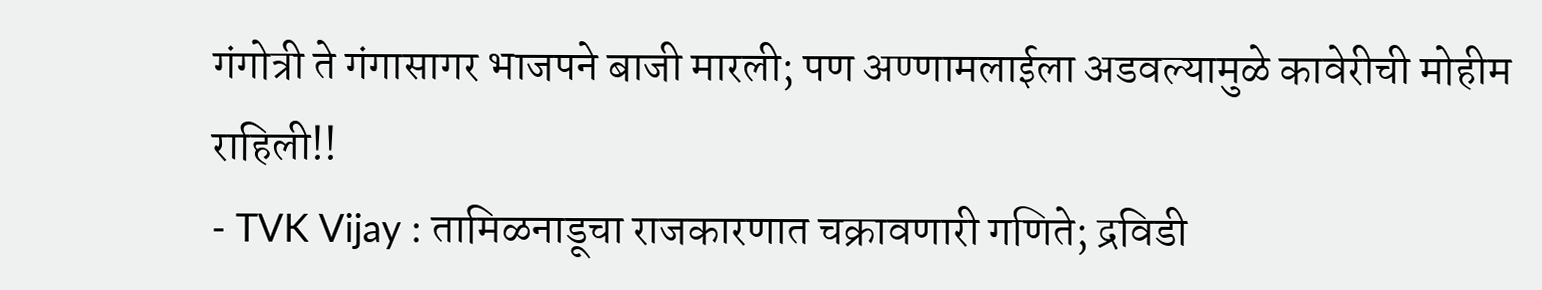गंगोत्री ते गंगासागर भाजपने बाजी मारली; पण अण्णामलाईला अडवल्यामुळे कावेरीची मोहीम राहिली!!
- TVK Vijay : तामिळनाडूचा राजकारणात चक्रावणारी गणिते; द्रविडी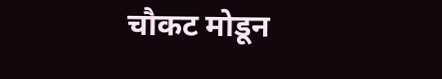चौकट मोडून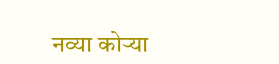नव्या कोऱ्या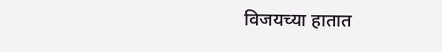विजयच्या हातात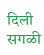दिली सगळी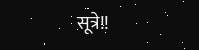सूत्रे!!